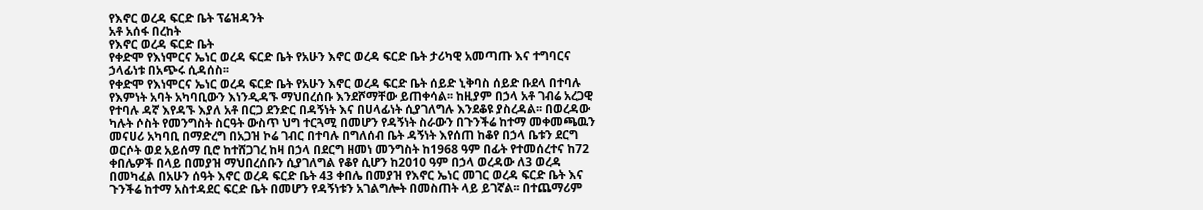የእኖር ወረዳ ፍርድ ቤት ፕሬዝዳንት
አቶ አሰፋ በረከት
የእኖር ወረዳ ፍርድ ቤት
የቀድሞ የእነሞርና ኤነር ወረዳ ፍርድ ቤት የአሁን እኖር ወረዳ ፍርድ ቤት ታሪካዊ አመጣጡ እና ተግባርና ኃላፊነቱ በአጭሩ ሲዳሰስ፡፡
የቀድሞ የእነሞርና ኤነር ወረዳ ፍርድ ቤት የአሁን እኖር ወረዳ ፍርድ ቤት ሰይድ ኒቅባስ ሰይድ ቡደላ በተባሉ የእምነት አባት አካባቢውን እነንዲዳኙ ማህበረሰቡ እንደሾማቸው ይጠቀሳል፡፡ ከዚያም በኃላ አቶ ገብሬ አረጋዊ የተባሉ ዳኛ እየዳኙ እያለ አቶ በርጋ ደንድር በዳኝነት እና በሀላፊነት ሲያገለግሉ እንደቆዩ ያስረዳል፡፡ በወረዳው ካሉት ሶስት የመንግስት ስርዓት ውስጥ ህግ ተርጓሚ በመሆን የዳኝነት ስራውን በጉንችሬ ከተማ መቀመጫዉን መናሀሪ አካባቢ በማድረግ በአጋዝ ኮሬ ገብር በተባሉ በግለሰብ ቤት ዳኝነት እየሰጠ ከቆየ በኃላ ቤቱን ደርግ ወርሶት ወደ አይሰማ ቢሮ ከተሸጋገረ ከዛ በኃላ በደርግ ዘመነ መንግስት ከ1968 ዓም በፊት የተመሰረተና ከ72 ቀበሌዎች በላይ በመያዝ ማህበረሰቡን ሲያገለግል የቆየ ሲሆን ከ2010 ዓም በኃላ ወረዳው ለ3 ወረዳ በመካፈል በአሁን ሰዓት እኖር ወረዳ ፍርድ ቤት 43 ቀበሌ በመያዝ የእኖር ኤነር መገር ወረዳ ፍርድ ቤት እና ጉንችሬ ከተማ አስተዳደር ፍርድ ቤት በመሆን የዳኝነቱን አገልግሎት በመስጠት ላይ ይገኛል፡፡ በተጨማሪም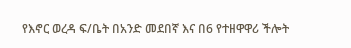የእኖር ወረዳ ፍ/ቤት በአንድ መደበኛ እና በ6 የተዘዋዋሪ ችሎት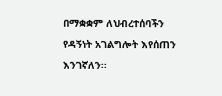በማቋቋም ለህብረተሰባችን የዳኝነት አገልግሎት እየሰጠን እንገኛለን፡፡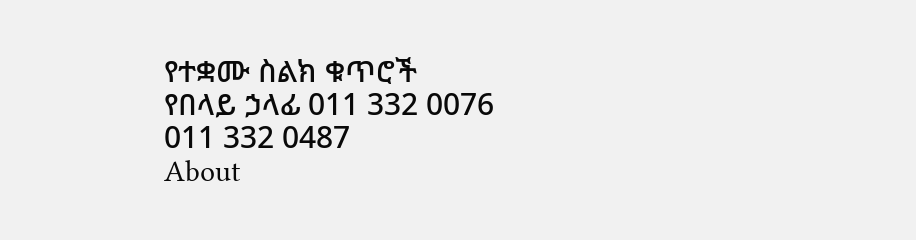የተቋሙ ስልክ ቁጥሮች
የበላይ ኃላፊ 011 332 0076
011 332 0487
About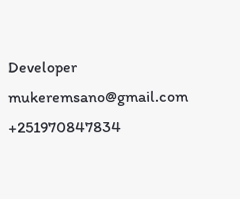Developer
mukeremsano@gmail.com
+251970847834